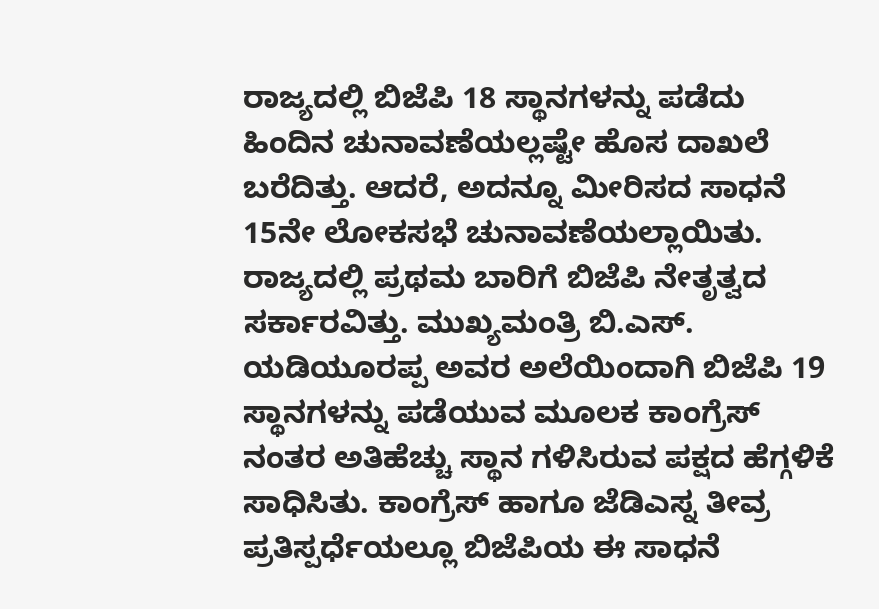ರಾಜ್ಯದಲ್ಲಿ ಬಿಜೆಪಿ 18 ಸ್ಥಾನಗಳನ್ನು ಪಡೆದು ಹಿಂದಿನ ಚುನಾವಣೆಯಲ್ಲಷ್ಟೇ ಹೊಸ ದಾಖಲೆ ಬರೆದಿತ್ತು. ಆದರೆ, ಅದನ್ನೂ ಮೀರಿಸದ ಸಾಧನೆ 15ನೇ ಲೋಕಸಭೆ ಚುನಾವಣೆಯಲ್ಲಾಯಿತು. ರಾಜ್ಯದಲ್ಲಿ ಪ್ರಥಮ ಬಾರಿಗೆ ಬಿಜೆಪಿ ನೇತೃತ್ವದ ಸರ್ಕಾರವಿತ್ತು. ಮುಖ್ಯಮಂತ್ರಿ ಬಿ.ಎಸ್. ಯಡಿಯೂರಪ್ಪ ಅವರ ಅಲೆಯಿಂದಾಗಿ ಬಿಜೆಪಿ 19 ಸ್ಥಾನಗಳನ್ನು ಪಡೆಯುವ ಮೂಲಕ ಕಾಂಗ್ರೆಸ್ ನಂತರ ಅತಿಹೆಚ್ಚು ಸ್ಥಾನ ಗಳಿಸಿರುವ ಪಕ್ಷದ ಹೆಗ್ಗಳಿಕೆ ಸಾಧಿಸಿತು. ಕಾಂಗ್ರೆಸ್ ಹಾಗೂ ಜೆಡಿಎಸ್ನ ತೀವ್ರ ಪ್ರತಿಸ್ಪರ್ಧೆಯಲ್ಲೂ ಬಿಜೆಪಿಯ ಈ ಸಾಧನೆ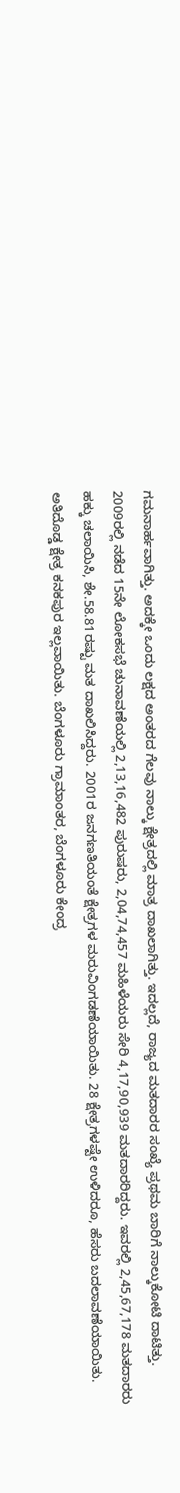ಗಮನಾರ್ಹವಾಗಿತ್ತು. ಅದಕ್ಕೇ ಒಂದು ಲಕ್ಷದ ಅಂತರದ ಗೆಲವು ನಾಲ್ಕು ಕ್ಷೇತ್ರದಲ್ಲಿ ಮಾತ್ರ ದಾಖಲಾಗಿತ್ತು. ಇದಲ್ಲದೆ, ರಾಜ್ಯದ ಮತದಾರರ ಸಂಖ್ಯೆ ಪ್ರಥಮ ಬಾರಿಗೆ ನಾಲ್ಕುಕೋಟಿ ದಾಟಿತ್ತು.
2009ರಲ್ಲಿ ನಡೆದ 15ನೇ ಲೋಕಸಭೆ ಚುನಾವಣೆಯಲ್ಲಿ 2,13,16,482 ಪುರುಷರು, 2,04,74,457 ಮಹಿಳೆಯರು ಸೇರಿ 4,17,90,939 ಮತದಾರರಿದ್ದರು. ಇವರಲ್ಲಿ 2,45,67,178 ಮತದಾರರು ಹಕ್ಕು ಚಲಾಯಿಸಿ, ಶೇ.58.81ರಷ್ಟು ಮತ ದಾಖಲಿಸಿದ್ದರು. 2001ರ ಜನಗಣತಿಯಂತೆ ಕ್ಷೇತ್ರಗಳ ಮರುವಿಂಗಡಣೆಯಾಯಿತು. 28 ಕ್ಷೇತ್ರಗಳಷ್ಟೇ ಉಳಿದರೂ, ಹೆಸರು ಬದಲಾವಣೆಯಾಯಿತು. ಅತಿದೊಡ್ಡ ಕ್ಷೇತ್ರ ಕನಕಪುರ ಇಲ್ಲವಾಯಿತು. ಬೆಂಗಳೂರು ಗ್ರಾಮಾಂತರ, ಬೆಂಗಳೂರು ಕೇಂದ್ರ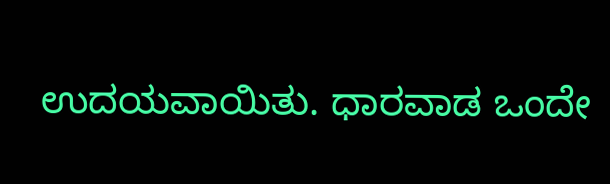ಉದಯವಾಯಿತು. ಧಾರವಾಡ ಒಂದೇ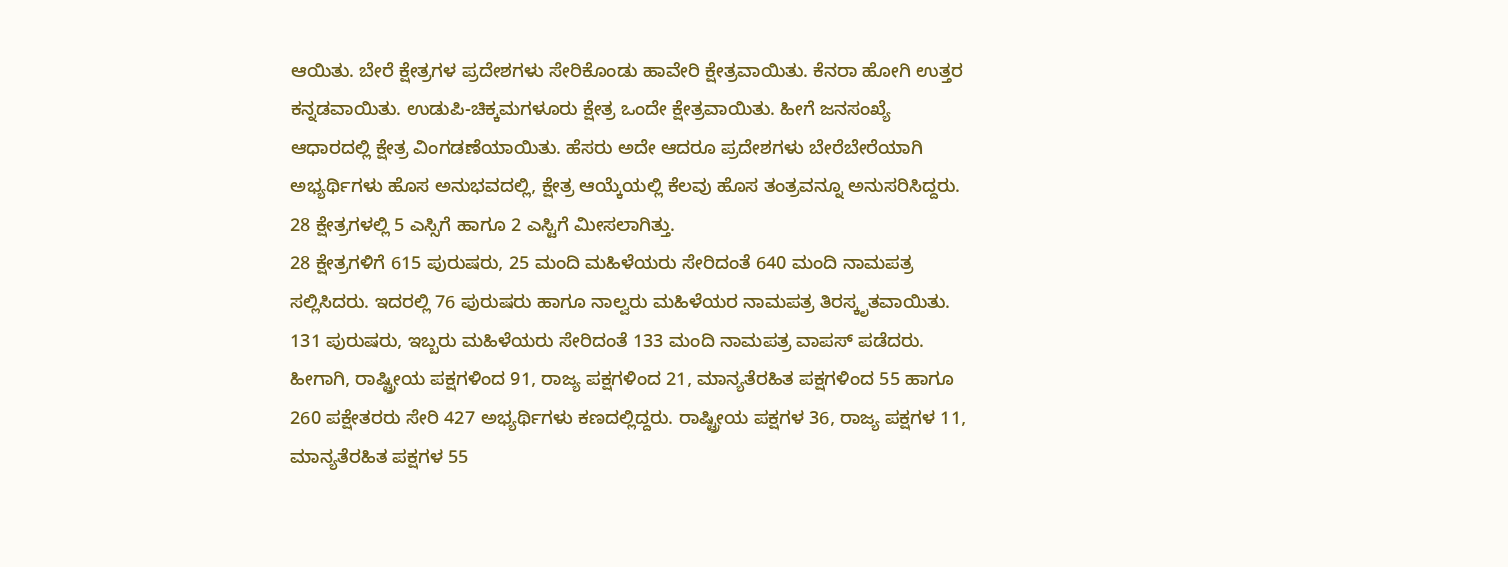ಆಯಿತು. ಬೇರೆ ಕ್ಷೇತ್ರಗಳ ಪ್ರದೇಶಗಳು ಸೇರಿಕೊಂಡು ಹಾವೇರಿ ಕ್ಷೇತ್ರವಾಯಿತು. ಕೆನರಾ ಹೋಗಿ ಉತ್ತರ ಕನ್ನಡವಾಯಿತು. ಉಡುಪಿ-ಚಿಕ್ಕಮಗಳೂರು ಕ್ಷೇತ್ರ ಒಂದೇ ಕ್ಷೇತ್ರವಾಯಿತು. ಹೀಗೆ ಜನಸಂಖ್ಯೆ ಆಧಾರದಲ್ಲಿ ಕ್ಷೇತ್ರ ವಿಂಗಡಣೆಯಾಯಿತು. ಹೆಸರು ಅದೇ ಆದರೂ ಪ್ರದೇಶಗಳು ಬೇರೆಬೇರೆಯಾಗಿ ಅಭ್ಯರ್ಥಿಗಳು ಹೊಸ ಅನುಭವದಲ್ಲಿ, ಕ್ಷೇತ್ರ ಆಯ್ಕೆಯಲ್ಲಿ ಕೆಲವು ಹೊಸ ತಂತ್ರವನ್ನೂ ಅನುಸರಿಸಿದ್ದರು. 28 ಕ್ಷೇತ್ರಗಳಲ್ಲಿ 5 ಎಸ್ಸಿಗೆ ಹಾಗೂ 2 ಎಸ್ಟಿಗೆ ಮೀಸಲಾಗಿತ್ತು.
28 ಕ್ಷೇತ್ರಗಳಿಗೆ 615 ಪುರುಷರು, 25 ಮಂದಿ ಮಹಿಳೆಯರು ಸೇರಿದಂತೆ 640 ಮಂದಿ ನಾಮಪತ್ರ ಸಲ್ಲಿಸಿದರು. ಇದರಲ್ಲಿ 76 ಪುರುಷರು ಹಾಗೂ ನಾಲ್ವರು ಮಹಿಳೆಯರ ನಾಮಪತ್ರ ತಿರಸ್ಕೃತವಾಯಿತು. 131 ಪುರುಷರು, ಇಬ್ಬರು ಮಹಿಳೆಯರು ಸೇರಿದಂತೆ 133 ಮಂದಿ ನಾಮಪತ್ರ ವಾಪಸ್ ಪಡೆದರು. ಹೀಗಾಗಿ, ರಾಷ್ಟ್ರೀಯ ಪಕ್ಷಗಳಿಂದ 91, ರಾಜ್ಯ ಪಕ್ಷಗಳಿಂದ 21, ಮಾನ್ಯತೆರಹಿತ ಪಕ್ಷಗಳಿಂದ 55 ಹಾಗೂ 260 ಪಕ್ಷೇತರರು ಸೇರಿ 427 ಅಭ್ಯರ್ಥಿಗಳು ಕಣದಲ್ಲಿದ್ದರು. ರಾಷ್ಟ್ರೀಯ ಪಕ್ಷಗಳ 36, ರಾಜ್ಯ ಪಕ್ಷಗಳ 11, ಮಾನ್ಯತೆರಹಿತ ಪಕ್ಷಗಳ 55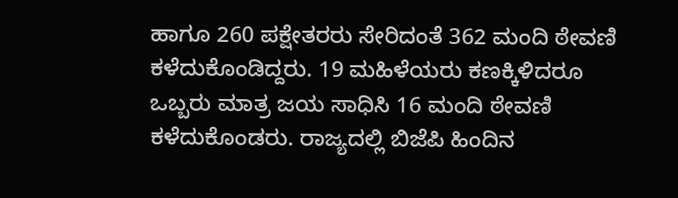ಹಾಗೂ 260 ಪಕ್ಷೇತರರು ಸೇರಿದಂತೆ 362 ಮಂದಿ ಠೇವಣಿ ಕಳೆದುಕೊಂಡಿದ್ದರು. 19 ಮಹಿಳೆಯರು ಕಣಕ್ಕಿಳಿದರೂ ಒಬ್ಬರು ಮಾತ್ರ ಜಯ ಸಾಧಿಸಿ 16 ಮಂದಿ ಠೇವಣಿ ಕಳೆದುಕೊಂಡರು. ರಾಜ್ಯದಲ್ಲಿ ಬಿಜೆಪಿ ಹಿಂದಿನ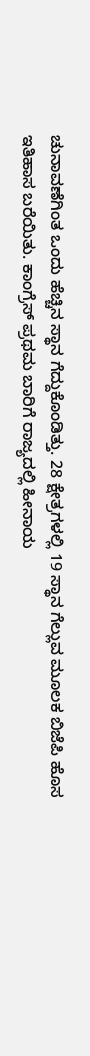ಚುನಾವಣೆಗಿಂತ ಒಂದು ಹೆಚ್ಚಿನ ಸ್ಥಾನ ಗೆದ್ದುಕೊಂಡಿತ್ತು. 28 ಕ್ಷೇತ್ರಗಳಲ್ಲಿ 19 ಸ್ಥಾನ ಗೆಲ್ಲುವ ಮೂಲಕ ಬಿಜೆಪಿ ಹೊಸ ಇತಿಹಾಸ ಬರೆಯಿತು. ಕಾಂಗ್ರೆಸ್ ಪ್ರಥಮ ಬಾರಿಗೆ ರಾಜ್ಯದಲ್ಲಿ ಹೀನಾಯ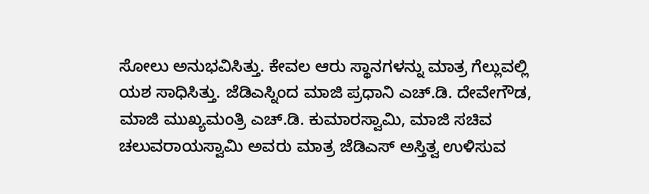ಸೋಲು ಅನುಭವಿಸಿತ್ತು. ಕೇವಲ ಆರು ಸ್ಥಾನಗಳನ್ನು ಮಾತ್ರ ಗೆಲ್ಲುವಲ್ಲಿ ಯಶ ಸಾಧಿಸಿತ್ತು. ಜೆಡಿಎಸ್ನಿಂದ ಮಾಜಿ ಪ್ರಧಾನಿ ಎಚ್.ಡಿ. ದೇವೇಗೌಡ, ಮಾಜಿ ಮುಖ್ಯಮಂತ್ರಿ ಎಚ್.ಡಿ. ಕುಮಾರಸ್ವಾಮಿ, ಮಾಜಿ ಸಚಿವ ಚಲುವರಾಯಸ್ವಾಮಿ ಅವರು ಮಾತ್ರ ಜೆಡಿಎಸ್ ಅಸ್ತಿತ್ವ ಉಳಿಸುವ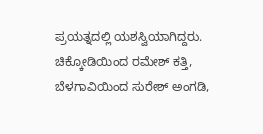ಪ್ರಯತ್ನದಲ್ಲಿ ಯಶಸ್ವಿಯಾಗಿದ್ದರು.
ಚಿಕ್ಕೋಡಿಯಿಂದ ರಮೇಶ್ ಕತ್ತಿ, ಬೆಳಗಾವಿಯಿಂದ ಸುರೇಶ್ ಅಂಗಡಿ,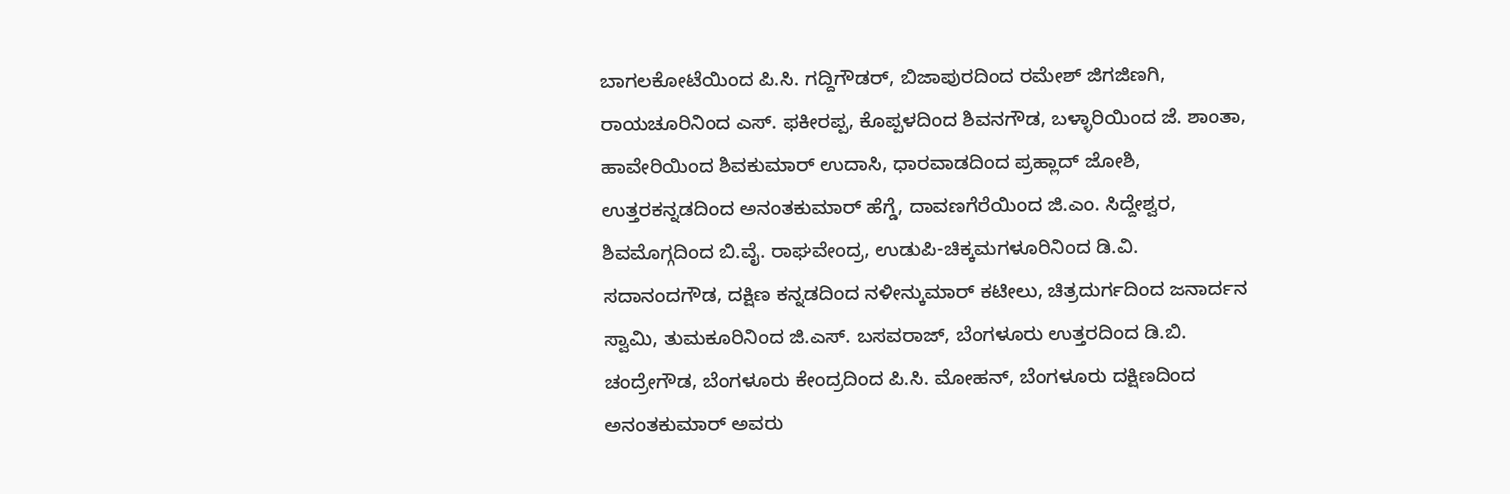ಬಾಗಲಕೋಟೆಯಿಂದ ಪಿ.ಸಿ. ಗದ್ದಿಗೌಡರ್, ಬಿಜಾಪುರದಿಂದ ರಮೇಶ್ ಜಿಗಜಿಣಗಿ, ರಾಯಚೂರಿನಿಂದ ಎಸ್. ಫಕೀರಪ್ಪ, ಕೊಪ್ಪಳದಿಂದ ಶಿವನಗೌಡ, ಬಳ್ಳಾರಿಯಿಂದ ಜೆ. ಶಾಂತಾ, ಹಾವೇರಿಯಿಂದ ಶಿವಕುಮಾರ್ ಉದಾಸಿ, ಧಾರವಾಡದಿಂದ ಪ್ರಹ್ಲಾದ್ ಜೋಶಿ, ಉತ್ತರಕನ್ನಡದಿಂದ ಅನಂತಕುಮಾರ್ ಹೆಗ್ಡೆ, ದಾವಣಗೆರೆಯಿಂದ ಜಿ.ಎಂ. ಸಿದ್ದೇಶ್ವರ, ಶಿವಮೊಗ್ಗದಿಂದ ಬಿ.ವೈ. ರಾಘವೇಂದ್ರ, ಉಡುಪಿ-ಚಿಕ್ಕಮಗಳೂರಿನಿಂದ ಡಿ.ವಿ. ಸದಾನಂದಗೌಡ, ದಕ್ಷಿಣ ಕನ್ನಡದಿಂದ ನಳೀನ್ಕುಮಾರ್ ಕಟೀಲು, ಚಿತ್ರದುರ್ಗದಿಂದ ಜನಾರ್ದನ ಸ್ವಾಮಿ, ತುಮಕೂರಿನಿಂದ ಜಿ.ಎಸ್. ಬಸವರಾಜ್, ಬೆಂಗಳೂರು ಉತ್ತರದಿಂದ ಡಿ.ಬಿ. ಚಂದ್ರೇಗೌಡ, ಬೆಂಗಳೂರು ಕೇಂದ್ರದಿಂದ ಪಿ.ಸಿ. ಮೋಹನ್, ಬೆಂಗಳೂರು ದಕ್ಷಿಣದಿಂದ ಅನಂತಕುಮಾರ್ ಅವರು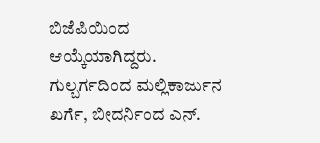ಬಿಜೆಪಿಯಿಂದ ಆಯ್ಕೆಯಾಗಿದ್ದರು.
ಗುಲ್ಬರ್ಗದಿಂದ ಮಲ್ಲಿಕಾರ್ಜುನ ಖರ್ಗೆ, ಬೀದರ್ನಿಂದ ಎನ್.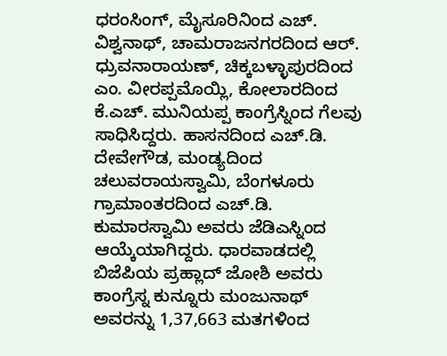ಧರಂಸಿಂಗ್, ಮೈಸೂರಿನಿಂದ ಎಚ್. ವಿಶ್ವನಾಥ್, ಚಾಮರಾಜನಗರದಿಂದ ಆರ್. ಧ್ರುವನಾರಾಯಣ್, ಚಿಕ್ಕಬಳ್ಳಾಪುರದಿಂದ ಎಂ. ವೀರಪ್ಪಮೊಯ್ಲಿ, ಕೋಲಾರದಿಂದ ಕೆ.ಎಚ್. ಮುನಿಯಪ್ಪ ಕಾಂಗ್ರೆಸ್ನಿಂದ ಗೆಲವು ಸಾಧಿಸಿದ್ದರು. ಹಾಸನದಿಂದ ಎಚ್.ಡಿ. ದೇವೇಗೌಡ, ಮಂಡ್ಯದಿಂದ ಚಲುವರಾಯಸ್ವಾಮಿ, ಬೆಂಗಳೂರು ಗ್ರಾಮಾಂತರದಿಂದ ಎಚ್.ಡಿ. ಕುಮಾರಸ್ವಾಮಿ ಅವರು ಜೆಡಿಎಸ್ನಿಂದ ಆಯ್ಕೆಯಾಗಿದ್ದರು. ಧಾರವಾಡದಲ್ಲಿ ಬಿಜೆಪಿಯ ಪ್ರಹ್ಲಾದ್ ಜೋಶಿ ಅವರು ಕಾಂಗ್ರೆಸ್ನ ಕುನ್ನೂರು ಮಂಜುನಾಥ್ ಅವರನ್ನು 1,37,663 ಮತಗಳಿಂದ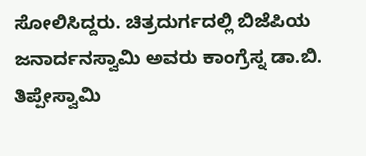ಸೋಲಿಸಿದ್ದರು. ಚಿತ್ರದುರ್ಗದಲ್ಲಿ ಬಿಜೆಪಿಯ ಜನಾರ್ದನಸ್ವಾಮಿ ಅವರು ಕಾಂಗ್ರೆಸ್ನ ಡಾ.ಬಿ. ತಿಪ್ಪೇಸ್ವಾಮಿ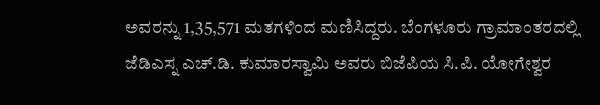ಅವರನ್ನು 1,35,571 ಮತಗಳಿಂದ ಮಣಿಸಿದ್ದರು. ಬೆಂಗಳೂರು ಗ್ರಾಮಾಂತರದಲ್ಲಿ ಜೆಡಿಎಸ್ನ ಎಚ್.ಡಿ. ಕುಮಾರಸ್ವಾಮಿ ಅವರು ಬಿಜೆಪಿಯ ಸಿ.ಪಿ. ಯೋಗೇಶ್ವರ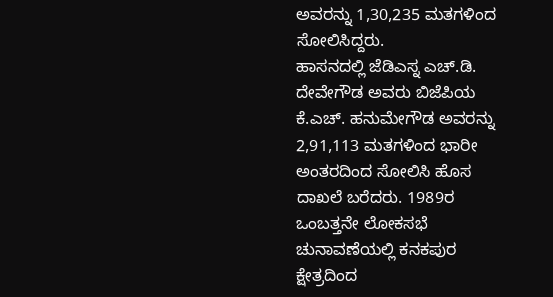ಅವರನ್ನು 1,30,235 ಮತಗಳಿಂದ ಸೋಲಿಸಿದ್ದರು.
ಹಾಸನದಲ್ಲಿ ಜೆಡಿಎಸ್ನ ಎಚ್.ಡಿ. ದೇವೇಗೌಡ ಅವರು ಬಿಜೆಪಿಯ ಕೆ.ಎಚ್. ಹನುಮೇಗೌಡ ಅವರನ್ನು 2,91,113 ಮತಗಳಿಂದ ಭಾರೀ ಅಂತರದಿಂದ ಸೋಲಿಸಿ ಹೊಸ ದಾಖಲೆ ಬರೆದರು. 1989ರ ಒಂಬತ್ತನೇ ಲೋಕಸಭೆ ಚುನಾವಣೆಯಲ್ಲಿ ಕನಕಪುರ ಕ್ಷೇತ್ರದಿಂದ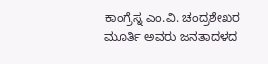ಕಾಂಗ್ರೆಸ್ನ ಎಂ.ವಿ. ಚಂದ್ರಶೇಖರ ಮೂರ್ತಿ ಅವರು ಜನತಾದಳದ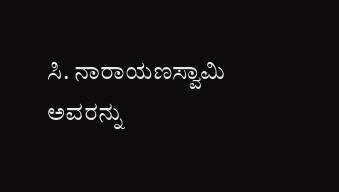ಸಿ. ನಾರಾಯಣಸ್ವಾಮಿ ಅವರನ್ನು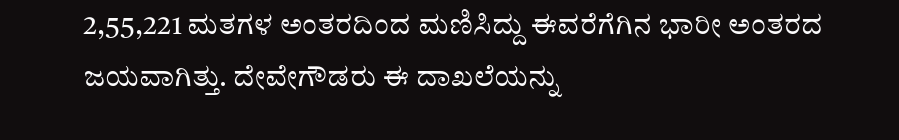2,55,221 ಮತಗಳ ಅಂತರದಿಂದ ಮಣಿಸಿದ್ದು ಈವರೆಗೆಗಿನ ಭಾರೀ ಅಂತರದ ಜಯವಾಗಿತ್ತು. ದೇವೇಗೌಡರು ಈ ದಾಖಲೆಯನ್ನು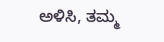ಅಳಿಸಿ, ತಮ್ಮ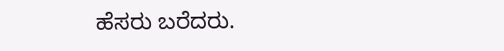ಹೆಸರು ಬರೆದರು.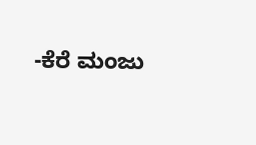-ಕೆರೆ ಮಂಜು